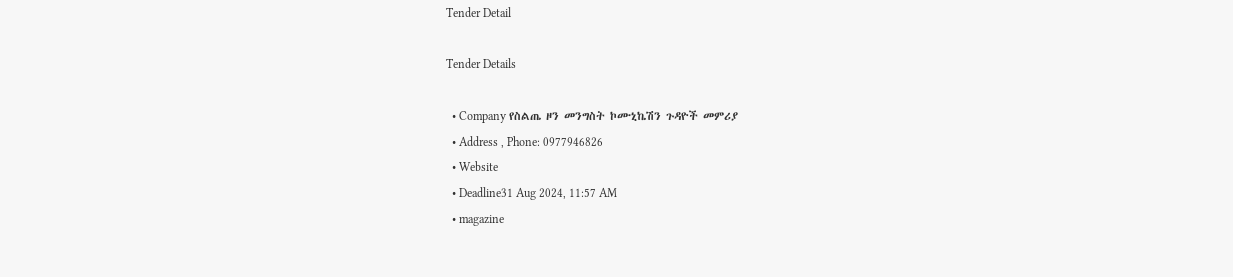Tender Detail

Tender Details

  • Company የስልጤ ዞን መንግስት ኮሙኒኬሽን ጉዳዮች መምሪያ
  • Address , Phone: 0977946826
  • Website
  • Deadline31 Aug 2024, 11:57 AM
  • magazine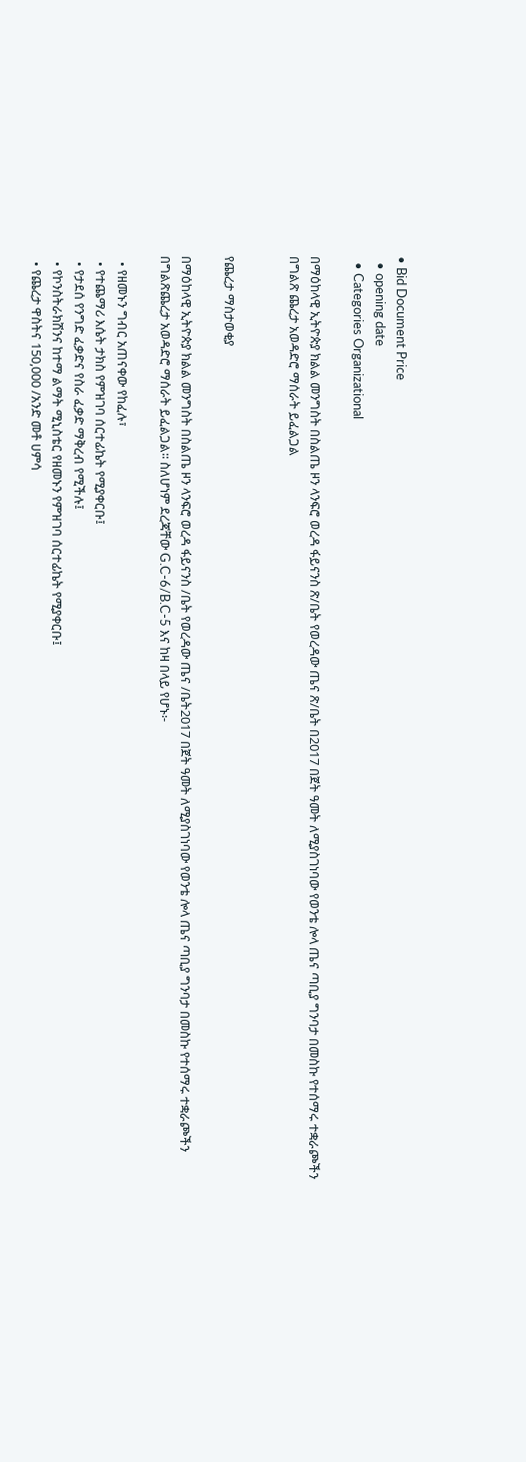• Bid Document Price
  • opening date
  • Categories Organizational

በማዕከላዊ ኢትዮጵያ ክልል መንግስት በስልጤ ዞን ላንፍሮ ወረዳ ፋይናንስ ጽ/ቤት የወረዳው ጤና ጽ/ቤት በ2017 በጀት ዓመት ለሚያስገነባው የወንቴ ሎላ ጤና ጣቢያ ግንባታ በመስኩ የተሰማሩ ተቋራጮችን በግልጽ ጨረታ አወዳድሮ ማሰራት ይፈልጋል


የጨረታ ማስታወቂያ

በማዕከላዊ ኢትዮጵያ ክልል መንግስት በስልጤ ዞን ላንፍሮ ወረዳ ፋይናንስ /ቤት የወረዳው ጤና /ቤት2017 በጀት ዓመት ለሚያስገነባው የወንቴ ሎላ ጤና ጣቢያ ግንባታ በመስኩ የተሰማሩ ተቋራጮችን በግልጽጨረታ አወዳድሮ ማሰራት ይፈልጋል፡፡ ስለሆነም ደረጃቸው G.C-6/B.C‐5 እና ከዛ በላይ የሆኑ፦

  • የዘመኑን ግብር አጠናቀው የከፈሉ፣
  • የተጨማሪ እሴት ታክስ የምዝገባ ሰርተፊኬት የሚያቀርቡ፤
  • የታደሰ የንግድ ፈቃድና የስራ ፈቃድ ማቅረብ የሚችሉ፤
  • የኮንስትራክሽንና ከተማ ልማት ሚኒስቴር የዘመኑን የምዝገባ ሰርተፊኬት የሚያቀርቡ፤
  • የጨረታ ዋስትና 150,000 /አንድ መቶ ሀምሳ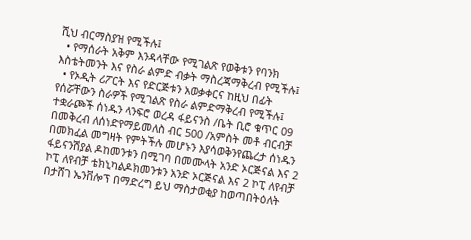ሺህ ብርማስያዝ የሚችሉ፤
  • የማሰራት አቅም እንዳላቸው የሚገልጽ የወቅቱን የባንክ እስቴትመንት እና የስራ ልምድ ብቃት ማስረጃማቅረብ የሚችሉ፤
  • የኦዲት ሪፖርት እና የድርጅቱን አወቃቀርና ከዚህ በፊት የሰሯቸውን ስራዎች የሚገልጽ የስራ ልምድማቅረብ የሚችሉ፤ ተቋራጮች ሰነዱን ላንፍሮ ወረዳ ፋይናንስ /ቤት ቢሮ ቁጥር 09 በመቅረብ ለሰነድየማይመለስ ብር 500 /አምስት መቶ ብርብቻ በመክፈል መግዛት የምትችሉ መሆኑን እያሳወቅንየጨረታ ሰነዱን ፋይናንሽያል ዶከመንቱን በሚገባ በመሙላት አንድ ኦርጅናል እና 2 ኮፒ ለየብቻ ቴክኒካልዶክመንቱን አንድ ኦርጅናል እና 2 ኮፒ ለየብቻ በታሸገ ኤንቨሎፕ በማድረግ ይህ ማስታወቂያ ከወጣበትዕለት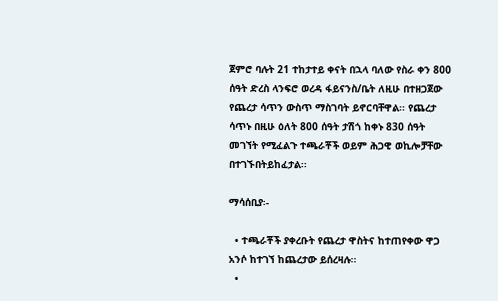ጀምሮ ባሉት 21 ተከታተይ ቀናት በኋላ ባለው የስራ ቀን 800 ሰዓት ድረስ ላንፍሮ ወረዳ ፋይናንስ/ቤት ለዚሁ በተዘጋጀው የጨረታ ሳጥን ውስጥ ማስገባት ይኖርባቸዋል፡፡ የጨረታ ሳጥኑ በዚሁ ዕለት 800 ሰዓት ታሽጎ ከቀኑ 830 ሰዓት መገኘት የሚፈልጉ ተጫራቾች ወይም ሕጋዊ ወኪሎቻቸው በተገኙበትይከፈታል፡፡

ማሳሰቢያ፡-

  • ተጫራቾች ያቀረቡት የጨረታ ዋስትና ከተጠየቀው ዋጋ አንሶ ከተገኘ ከጨረታው ይሰረዛሉ፡፡
  •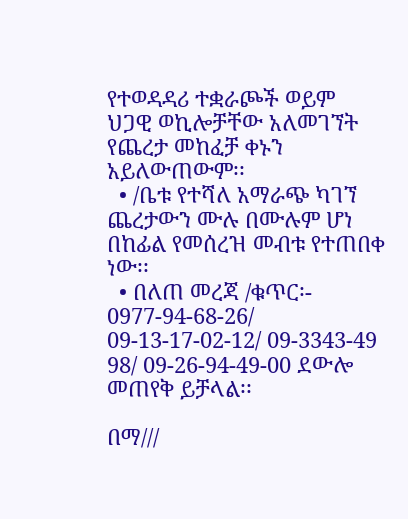የተወዳዳሪ ተቋራጮች ወይም ህጋዊ ወኪሎቻቸው አለመገኘት የጨረታ መከፈቻ ቀኑን አይለውጠውም፡፡
  • /ቤቱ የተሻለ አማራጭ ካገኘ ጨረታውን ሙሉ በሙሉም ሆነ በከፊል የመሰረዝ መብቱ የተጠበቀ ነው፡፡
  • በለጠ መረጃ /ቁጥር፡- 0977-94-68-26/ 09-13-17-02-12/ 09-3343-49 98/ 09-26-94-49-00 ደውሎ መጠየቅ ይቻላል፡፡

በማ///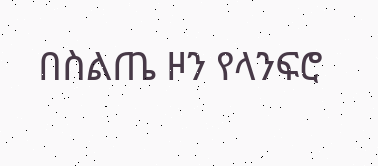በስልጤ ዞን የላንፍሮ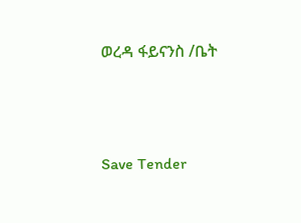ወረዳ ፋይናንስ /ቤት




Save Tender